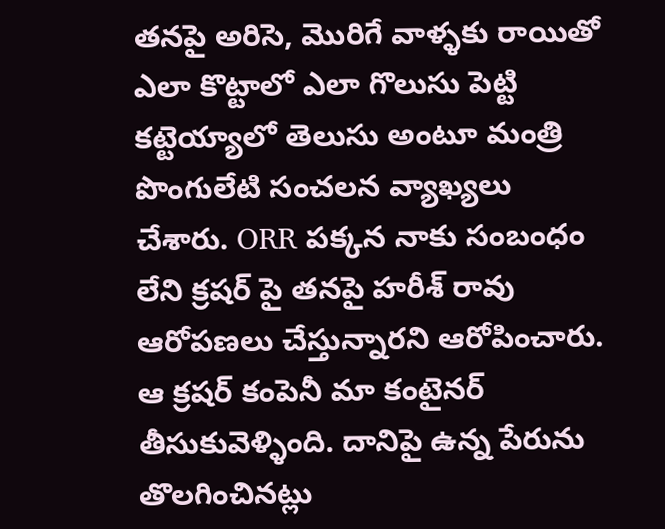తనపై అరిసె, మొరిగే వాళ్ళకు రాయితో ఎలా కొట్టాలో ఎలా గొలుసు పెట్టి కట్టెయ్యాలో తెలుసు అంటూ మంత్రి పొంగులేటి సంచలన వ్యాఖ్యలు చేశారు. ORR పక్కన నాకు సంబంధం లేని క్రషర్ పై తనపై హరీశ్ రావు ఆరోపణలు చేస్తున్నారని ఆరోపించారు. ఆ క్రషర్ కంపెనీ మా కంటైనర్ తీసుకువెళ్ళింది. దానిపై ఉన్న పేరును తొలగించినట్లు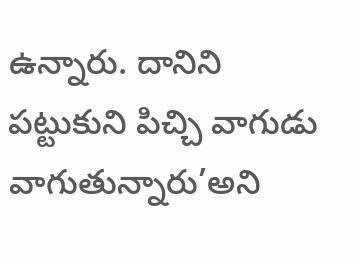ఉన్నారు. దానిని పట్టుకుని పిచ్చి వాగుడు వాగుతున్నారు’అని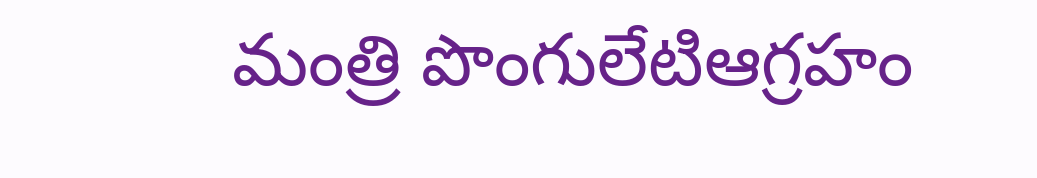మంత్రి పొంగులేటిఆగ్రహం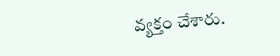వ్యక్తం చేశారు.